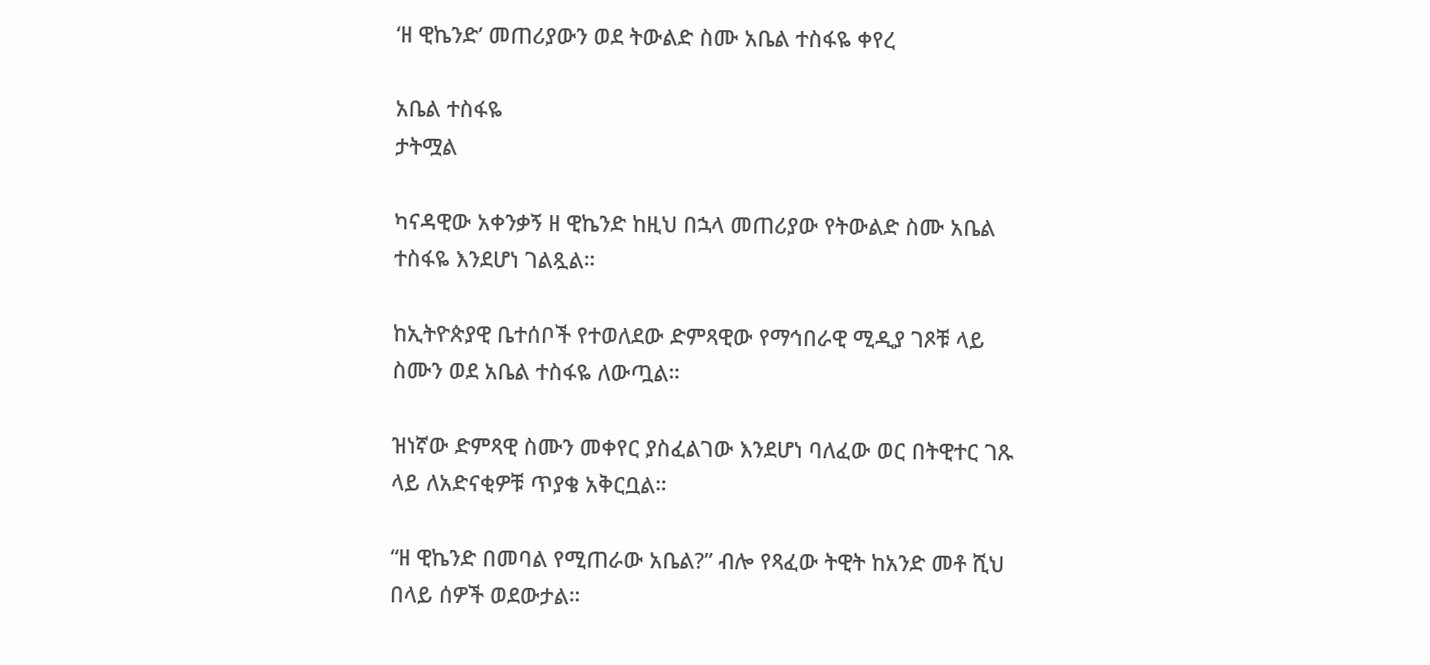‘ዘ ዊኬንድ’ መጠሪያውን ወደ ትውልድ ስሙ አቤል ተስፋዬ ቀየረ

አቤል ተስፋዬ
ታትሟል

ካናዳዊው አቀንቃኝ ዘ ዊኬንድ ከዚህ በኋላ መጠሪያው የትውልድ ስሙ አቤል ተስፋዬ እንደሆነ ገልጿል።

ከኢትዮጵያዊ ቤተሰቦች የተወለደው ድምጻዊው የማኅበራዊ ሚዲያ ገጾቹ ላይ ስሙን ወደ አቤል ተስፋዬ ለውጧል።

ዝነኛው ድምጻዊ ስሙን መቀየር ያስፈልገው እንደሆነ ባለፈው ወር በትዊተር ገጹ ላይ ለአድናቂዎቹ ጥያቄ አቅርቧል።

“ዘ ዊኬንድ በመባል የሚጠራው አቤል?” ብሎ የጻፈው ትዊት ከአንድ መቶ ሺህ በላይ ሰዎች ወደውታል።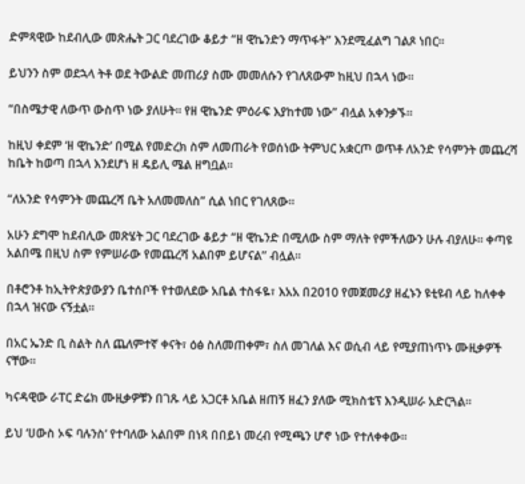ድምጻዊው ከደብሊው መጽሔት ጋር ባደረገው ቆይታ “ዘ ዊኬንድን ማጥፋት” እንደሚፈልግ ገልጾ ነበር።

ይህንን ስም ወደኋላ ትቶ ወደ ትውልድ መጠሪያ ስሙ መመለሱን የገለጸውም ከዚህ በኋላ ነው።

“በስሜታዊ ለውጥ ውስጥ ነው ያለሁት። የዘ ዊኬንድ ምዕራፍ እያከተመ ነው” ብሏል አቀንቃኙ።

ከዚህ ቀደም ‘ዘ ዊኬንድ’ በሚል የመድረክ ስም ለመጠራት የወሰነው ትምህር አቋርጦ ወጥቶ ለአንድ የሳምንት መጨረሻ ከቤት ከወጣ በኋላ እንደሆነ ዘ ዴይሊ ሜል ዘግቧል።

“ለአንድ የሳምንት መጨረሻ ቤት አለመመለስ” ሲል ነበር የገለጸው።

አሁን ደግሞ ከደብሊው መጽሄት ጋር ባደረገው ቆይታ “ዘ ዊኬንድ በሚለው ስም ማለት የምችለውን ሁሉ ብያለሁ። ቀጣዩ አልበሜ በዚህ ስም የምሠራው የመጨረሻ አልበም ይሆናል” ብሏል።

በቶሮንቶ ከኢትዮጵያውያን ቤተሰቦች የተወለደው አቤል ተስፋዬ፣ እአአ በ2010 የመጀመሪያ ዘፈኑን ዩቲዩብ ላይ ከለቀቀ በኋላ ዝናው ናኝቷል።

በአር ኤንድ ቢ ስልት ስለ ጨለምተኛ ቀናት፣ ዕፅ ስለመጠቀም፣ ስለ መገለል እና ወሲብ ላይ የሚያጠነጥኑ ሙዚቃዎች ናቸው።

ካናዳዊው ራፐር ድሬክ ሙዚቃዎቹን በገጹ ላይ አጋርቶ አቤል ዘጠኝ ዘፈን ያለው ሚክስቴፕ እንዲሠራ አድርጓል።

ይህ ‘ሀውስ ኦፍ ባሉንስ’ የተባለው አልበም በነጻ በበይነ መረብ የሚጫን ሆኖ ነው የተለቀቀው።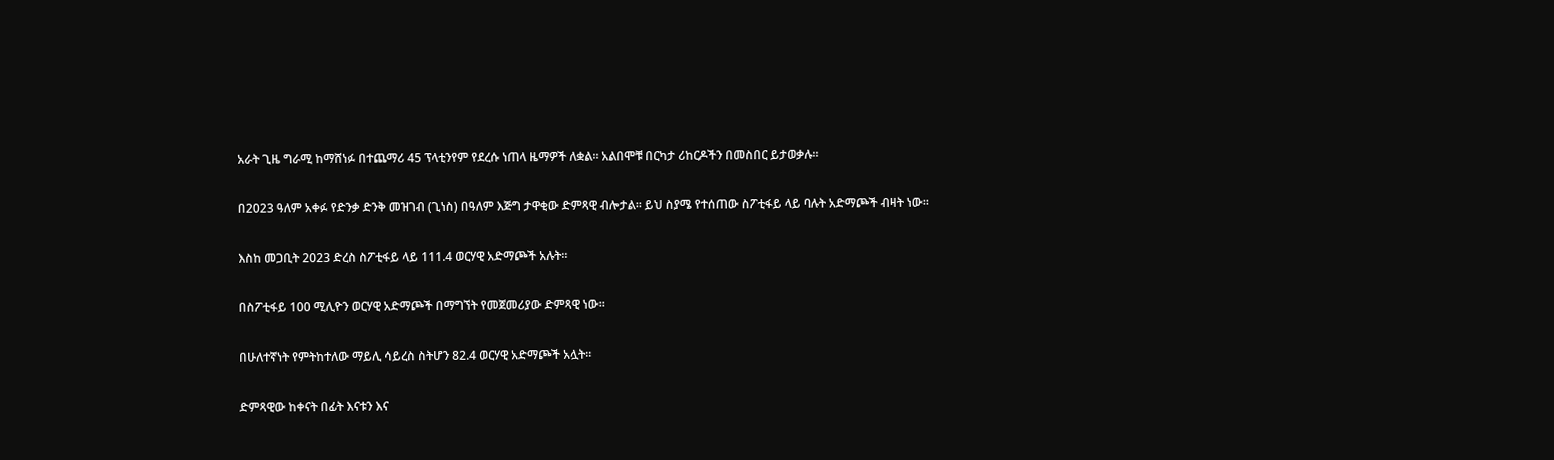አራት ጊዜ ግራሚ ከማሸነፉ በተጨማሪ 45 ፕላቲንየም የደረሱ ነጠላ ዜማዎች ለቋል። አልበሞቹ በርካታ ሪከርዶችን በመስበር ይታወቃሉ።

በ2023 ዓለም አቀፉ የድንቃ ድንቅ መዝገብ (ጊነስ) በዓለም እጅግ ታዋቂው ድምጻዊ ብሎታል። ይህ ስያሜ የተሰጠው ስፖቲፋይ ላይ ባሉት አድማጮች ብዛት ነው።

እስከ መጋቢት 2023 ድረስ ስፖቲፋይ ላይ 111.4 ወርሃዊ አድማጮች አሉት።

በስፖቲፋይ 100 ሚሊዮን ወርሃዊ አድማጮች በማግኘት የመጀመሪያው ድምጻዊ ነው።

በሁለተኛነት የምትከተለው ማይሊ ሳይረስ ስትሆን 82.4 ወርሃዊ አድማጮች አሏት።

ድምጻዊው ከቀናት በፊት እናቱን እና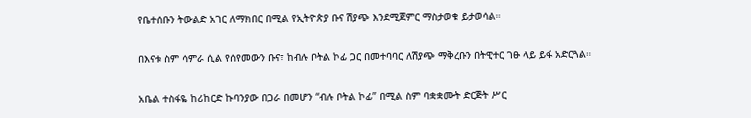የቤተሰቡን ትውልድ አገር ለማክበር በሚል የኢትዮጵያ ቡና ሽያጭ እንደሚጀምር ማስታወቁ ይታወሳል።

በእናቱ ስም ሳምራ ሲል የሰየመውን ቡና፣ ከብሉ ቦትል ኮፊ ጋር በመተባባር ለሽያጭ ማቅረቡን በትዊተር ገፁ ላይ ይፋ አድርጓል።

አቤል ተስፋዬ ከሪከርድ ኩባንያው በጋራ በመሆን “ብሉ ቦትል ኮፊ” በሚል ስም ባቋቋሙት ድርጅት ሥር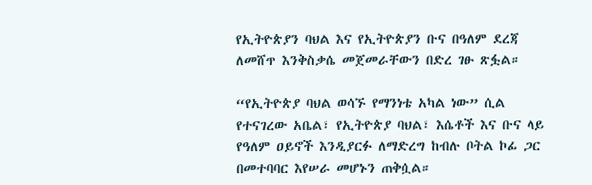የኢትዮጵያን ባህል እና የኢትዮጵያን ቡና በዓለም ደረጃ ለመሸጥ እንቅስቃሴ መጀመራቸውን በድረ ገፁ ጽፏል።

“የኢትዮጵያ ባህል ወሳኙ የማንነቴ አካል ነው” ሲል የተናገረው አቤል፣ የኢትዮጵያ ባህል፣ እሴቶች እና ቡና ላይ የዓለም ዐይኖች እንዲያርፉ ለማድረግ ከብሉ ቦትል ኮፊ ጋር በመተባባር እየሠራ መሆኑን ጠቅሷል።